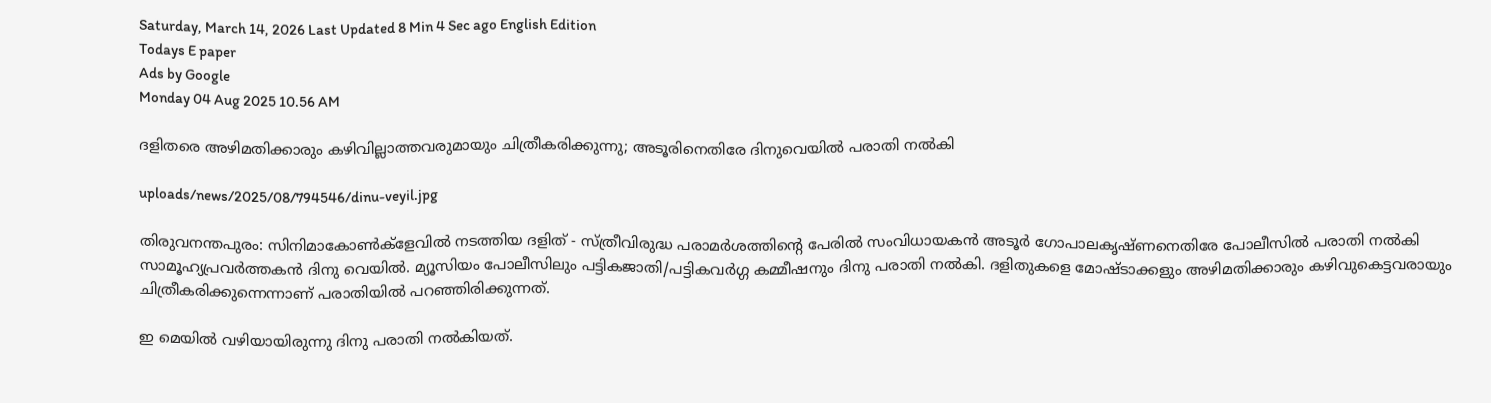Saturday, March 14, 2026 Last Updated 8 Min 4 Sec ago English Edition
Todays E paper
Ads by Google
Monday 04 Aug 2025 10.56 AM

ദളിതരെ അഴിമതിക്കാരും കഴിവില്ലാത്തവരുമായും ചിത്രീകരിക്കുന്നു; അടൂരിനെതിരേ ദിനുവെയില്‍ പരാതി നല്‍കി

uploads/news/2025/08/794546/dinu-veyil.jpg

തിരുവനന്തപുരം: സിനിമാകോണ്‍ക്‌ളേവില്‍ നടത്തിയ ദളിത് - സ്ത്രീവിരുദ്ധ പരാമര്‍ശത്തിന്റെ പേരില്‍ സംവിധായകന്‍ അടൂര്‍ ഗോപാലകൃഷ്ണനെതിരേ പോലീസില്‍ പരാതി നല്‍കി സാമൂഹ്യപ്രവര്‍ത്തകന്‍ ദിനു വെയില്‍. മ്യൂസിയം പോലീസിലും പട്ടികജാതി/പട്ടികവര്‍ഗ്ഗ കമ്മീഷനും ദിനു പരാതി നല്‍കി. ദളിതുകളെ മോഷ്ടാക്കളും അഴിമതിക്കാരും കഴിവുകെട്ടവരായും ചിത്രീകരിക്കുന്നെന്നാണ് പരാതിയില്‍ പറഞ്ഞിരിക്കുന്നത്.

ഇ മെയില്‍ വഴിയായിരുന്നു ദിനു പരാതി നല്‍കിയത്.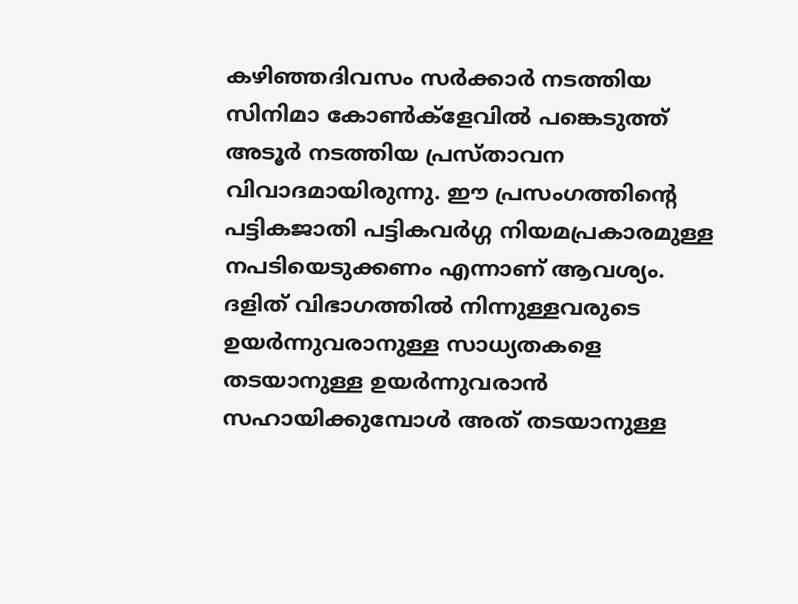കഴിഞ്ഞദിവസം സര്‍ക്കാര്‍ നടത്തിയ സിനിമാ കോണ്‍ക്‌ളേവില്‍ പങ്കെടുത്ത് അടൂര്‍ നടത്തിയ പ്രസ്താവന വിവാദമായിരുന്നു. ഈ പ്രസംഗത്തിന്റെ പട്ടികജാതി പട്ടികവര്‍ഗ്ഗ നിയമപ്രകാരമുള്ള നപടിയെടുക്കണം എന്നാണ് ആവശ്യം. ദളിത് വിഭാഗത്തില്‍ നിന്നുള്ളവരുടെ ഉയര്‍ന്നുവരാനുള്ള സാധ്യതകളെ തടയാനുള്ള ഉയര്‍ന്നുവരാന്‍ സഹായിക്കുമ്പോള്‍ അത് തടയാനുള്ള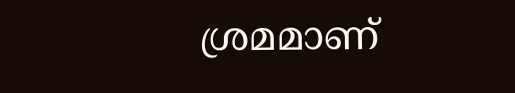ശ്രമമാണ്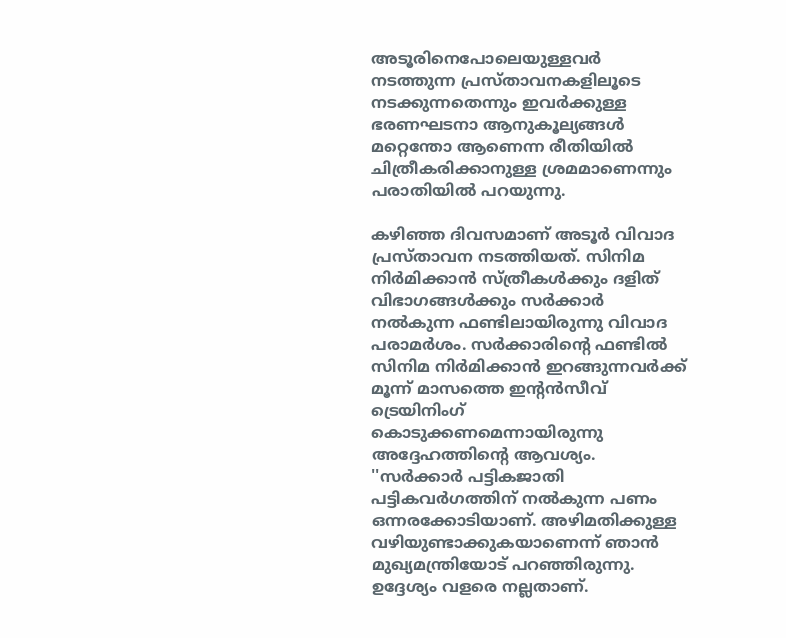അടൂരിനെപോലെയുള്ളവര്‍ നടത്തുന്ന പ്രസ്താവനകളിലൂടെ നടക്കുന്നതെന്നും ഇവര്‍ക്കുള്ള ഭരണഘടനാ ആനുകൂല്യങ്ങള്‍ മറ്റെന്തോ ആണെന്ന രീതിയില്‍ ചിത്രീകരിക്കാനുള്ള ശ്രമമാണെന്നും പരാതിയില്‍ പറയുന്നു.

കഴിഞ്ഞ ദിവസമാണ് അടൂര്‍ വിവാദ പ്രസ്താവന നടത്തിയത്. സിനിമ നിര്‍മിക്കാന്‍ സ്ത്രീകള്‍ക്കും ദളിത് വിഭാഗങ്ങള്‍ക്കും സര്‍ക്കാര്‍ നല്‍കുന്ന ഫണ്ടിലായിരുന്നു വിവാദ പരാമര്‍ശം. സര്‍ക്കാരിന്റെ ഫണ്ടില്‍ സിനിമ നിര്‍മിക്കാന്‍ ഇറങ്ങുന്നവര്‍ക്ക് മൂന്ന് മാസത്തെ ഇന്റന്‍സീവ് ട്രെയിനിംഗ് കൊടുക്കണമെന്നായിരുന്നു അദ്ദേഹത്തിന്റെ ആവശ്യം. ''സര്‍ക്കാര്‍ പട്ടികജാതി പട്ടികവര്‍ഗത്തിന് നല്‍കുന്ന പണം ഒന്നരക്കോടിയാണ്. അഴിമതിക്കുള്ള വഴിയുണ്ടാക്കുകയാണെന്ന് ഞാന്‍ മുഖ്യമന്ത്രിയോട് പറഞ്ഞിരുന്നു. ഉദ്ദേശ്യം വളരെ നല്ലതാണ്.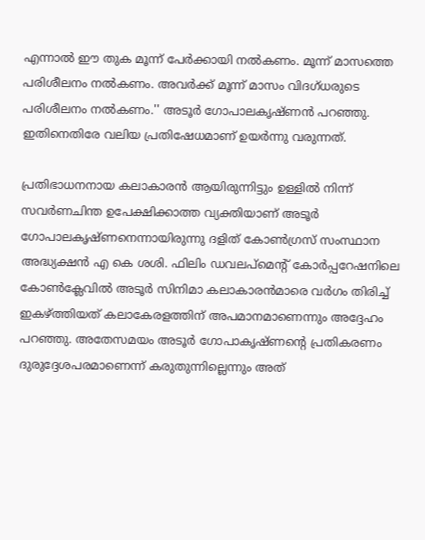എന്നാല്‍ ഈ തുക മൂന്ന് പേര്‍ക്കായി നല്‍കണം. മൂന്ന് മാസത്തെ പരിശീലനം നല്‍കണം. അവര്‍ക്ക് മൂന്ന് മാസം വിദഗ്ധരുടെ പരിശീലനം നല്‍കണം.'' അടൂര്‍ ഗോപാലകൃഷ്ണന്‍ പറഞ്ഞു. ഇതിനെതിരേ വലിയ പ്രതിഷേധമാണ് ഉയര്‍ന്നു വരുന്നത്.

പ്രതിഭാധനനായ കലാകാരന്‍ ആയിരുന്നിട്ടും ഉള്ളില്‍ നിന്ന് സവര്‍ണചിന്ത ഉപേക്ഷിക്കാത്ത വ്യക്തിയാണ് അടൂര്‍ ഗോപാലകൃഷ്ണനെന്നായിരുന്നു ദളിത് കോണ്‍ഗ്രസ് സംസ്ഥാന അദ്ധ്യക്ഷന്‍ എ കെ ശശി. ഫിലിം ഡവലപ്മെന്റ് കോര്‍പ്പറേഷനിലെ കോണ്‍ക്ലേവില്‍ അടൂര്‍ സിനിമാ കലാകാരന്‍മാരെ വര്‍ഗം തിരിച്ച് ഇകഴ്ത്തിയത് കലാകേരളത്തിന് അപമാനമാണെന്നും അദ്ദേഹം പറഞ്ഞു. അതേസമയം അടൂര്‍ ഗോപാകൃഷ്ണന്റെ പ്രതികരണം ദുരുദ്ദേശപരമാണെന്ന് കരുതുന്നില്ലെന്നും അത്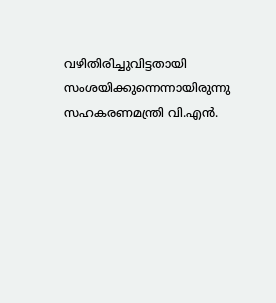വഴിതിരിച്ചുവിട്ടതായി സംശയിക്കുന്നെന്നായിരുന്നു സഹകരണമന്ത്രി വി.എന്‍.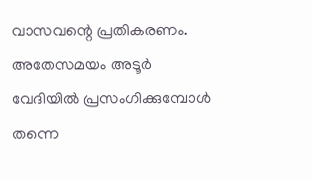വാസവന്റെ പ്രതികരണം. അതേസമയം അടൂര്‍ വേദിയില്‍ പ്രസംഗിക്കുമ്പോള്‍ തന്നെ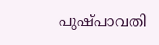പുഷ്പാവതി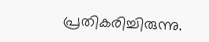പ്രതികരിച്ചിരുന്നു.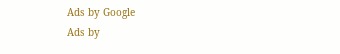Ads by Google
Ads by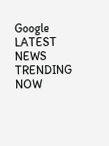Google
LATEST NEWS
TRENDING NOW